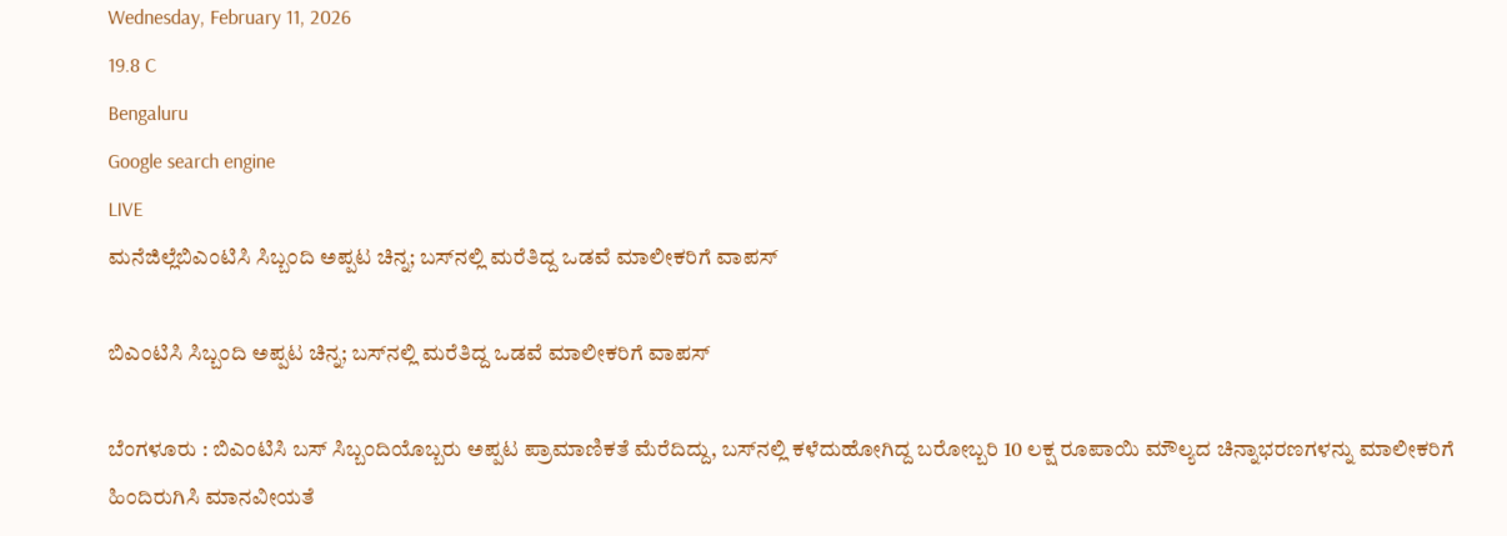Wednesday, February 11, 2026
19.8 C
Bengaluru
Google search engine
LIVE
ಮನೆಜಿಲ್ಲೆಬಿಎಂಟಿಸಿ ಸಿಬ್ಬಂದಿ ಅಪ್ಪಟ ಚಿನ್ನ; ಬಸ್‌ನಲ್ಲಿ ಮರೆತಿದ್ದ ಒಡವೆ ಮಾಲೀಕರಿಗೆ ವಾಪಸ್

ಬಿಎಂಟಿಸಿ ಸಿಬ್ಬಂದಿ ಅಪ್ಪಟ ಚಿನ್ನ; ಬಸ್‌ನಲ್ಲಿ ಮರೆತಿದ್ದ ಒಡವೆ ಮಾಲೀಕರಿಗೆ ವಾಪಸ್

ಬೆಂಗಳೂರು : ಬಿಎಂಟಿಸಿ ಬಸ್ ಸಿಬ್ಬಂದಿಯೊಬ್ಬರು ಅಪ್ಪಟ ಪ್ರಾಮಾಣಿಕತೆ ಮೆರೆದಿದ್ದು, ಬಸ್‌ನಲ್ಲಿ ಕಳೆದುಹೋಗಿದ್ದ ಬರೋಬ್ಬರಿ 10 ಲಕ್ಷ ರೂಪಾಯಿ ಮೌಲ್ಯದ ಚಿನ್ನಾಭರಣಗಳನ್ನು ಮಾಲೀಕರಿಗೆ ಹಿಂದಿರುಗಿಸಿ ಮಾನವೀಯತೆ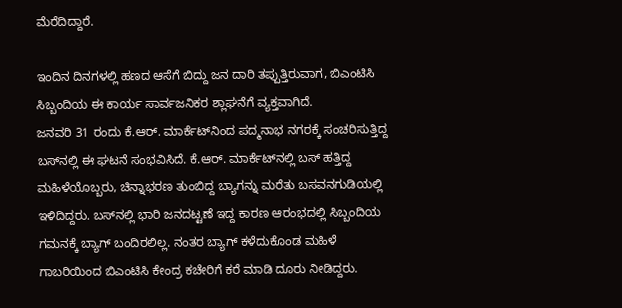ಮೆರೆದಿದ್ದಾರೆ.

ಇಂದಿನ ದಿನಗಳಲ್ಲಿ ಹಣದ ಆಸೆಗೆ ಬಿದ್ದು ಜನ ದಾರಿ ತಪ್ಪುತ್ತಿರುವಾಗ, ಬಿಎಂಟಿಸಿ ಸಿಬ್ಬಂದಿಯ ಈ ಕಾರ್ಯ ಸಾರ್ವಜನಿಕರ ಶ್ಲಾಘನೆಗೆ ವ್ಯಕ್ತವಾಗಿದೆ.
ಜನವರಿ 31 ರಂದು ಕೆ.ಆರ್. ಮಾರ್ಕೆಟ್‌ನಿಂದ ಪದ್ಮನಾಭ ನಗರಕ್ಕೆ ಸಂಚರಿಸುತ್ತಿದ್ದ ಬಸ್‌ನಲ್ಲಿ ಈ ಘಟನೆ ಸಂಭವಿಸಿದೆ. ಕೆ.ಆರ್. ಮಾರ್ಕೆಟ್‌ನಲ್ಲಿ ಬಸ್ ಹತ್ತಿದ್ದ ಮಹಿಳೆಯೊಬ್ಬರು, ಚಿನ್ನಾಭರಣ ತುಂಬಿದ್ದ ಬ್ಯಾಗನ್ನು ಮರೆತು ಬಸವನಗುಡಿಯಲ್ಲಿ ಇಳಿದಿದ್ದರು. ಬಸ್‌ನಲ್ಲಿ ಭಾರಿ ಜನದಟ್ಟಣೆ ಇದ್ದ ಕಾರಣ ಆರಂಭದಲ್ಲಿ ಸಿಬ್ಬಂದಿಯ ಗಮನಕ್ಕೆ ಬ್ಯಾಗ್ ಬಂದಿರಲಿಲ್ಲ. ನಂತರ ಬ್ಯಾಗ್ ಕಳೆದುಕೊಂಡ ಮಹಿಳೆ ಗಾಬರಿಯಿಂದ ಬಿಎಂಟಿಸಿ ಕೇಂದ್ರ ಕಚೇರಿಗೆ ಕರೆ ಮಾಡಿ ದೂರು ನೀಡಿದ್ದರು.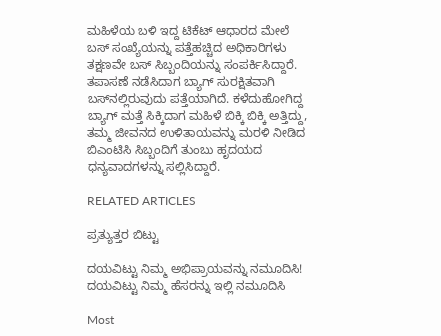ಮಹಿಳೆಯ ಬಳಿ ಇದ್ದ ಟಿಕೆಟ್ ಆಧಾರದ ಮೇಲೆ ಬಸ್ ಸಂಖ್ಯೆಯನ್ನು ಪತ್ತೆಹಚ್ಚಿದ ಅಧಿಕಾರಿಗಳು ತಕ್ಷಣವೇ ಬಸ್ ಸಿಬ್ಬಂದಿಯನ್ನು ಸಂಪರ್ಕಿಸಿದ್ದಾರೆ. ತಪಾಸಣೆ ನಡೆಸಿದಾಗ ಬ್ಯಾಗ್ ಸುರಕ್ಷಿತವಾಗಿ ಬಸ್‌ನಲ್ಲಿರುವುದು ಪತ್ತೆಯಾಗಿದೆ. ಕಳೆದುಹೋಗಿದ್ದ ಬ್ಯಾಗ್ ಮತ್ತೆ ಸಿಕ್ಕಿದಾಗ ಮಹಿಳೆ ಬಿಕ್ಕಿ ಬಿಕ್ಕಿ ಅತ್ತಿದ್ದು, ತಮ್ಮ ಜೀವನದ ಉಳಿತಾಯವನ್ನು ಮರಳಿ ನೀಡಿದ ಬಿಎಂಟಿಸಿ ಸಿಬ್ಬಂದಿಗೆ ತುಂಬು ಹೃದಯದ ಧನ್ಯವಾದಗಳನ್ನು ಸಲ್ಲಿಸಿದ್ದಾರೆ.

RELATED ARTICLES

ಪ್ರತ್ಯುತ್ತರ ಬಿಟ್ಟು

ದಯವಿಟ್ಟು ನಿಮ್ಮ ಅಭಿಪ್ರಾಯವನ್ನು ನಮೂದಿಸಿ!
ದಯವಿಟ್ಟು ನಿಮ್ಮ ಹೆಸರನ್ನು ಇಲ್ಲಿ ನಮೂದಿಸಿ

Most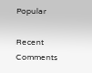Popular

Recent Comments